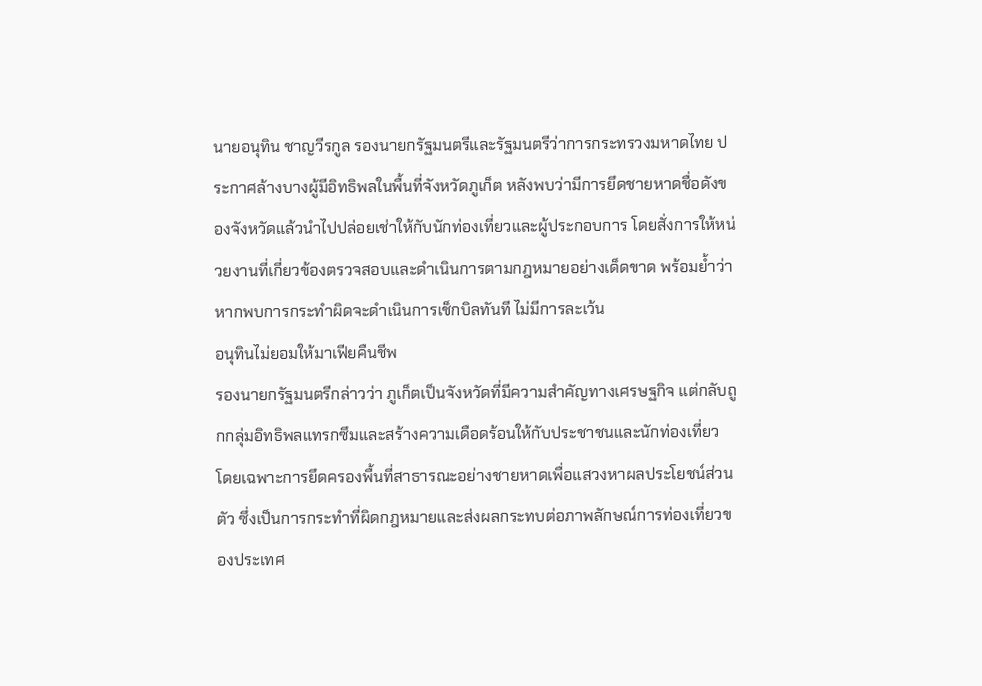นายอนุทิน ชาญวีรกูล รองนายกรัฐมนตรีและรัฐมนตรีว่าการกระทรวงมหาดไทย ประกาศล้างบางผู้มีอิทธิพลในพื้นที่จังหวัดภูเก็ต หลังพบว่ามีการยึดชายหาดชื่อดังของจังหวัดแล้วนำไปปล่อยเช่าให้กับนักท่องเที่ยวและผู้ประกอบการ โดยสั่งการให้หน่วยงานที่เกี่ยวข้องตรวจสอบและดำเนินการตามกฎหมายอย่างเด็ดขาด พร้อมย้ำว่าหากพบการกระทำผิดจะดำเนินการเช็กบิลทันที ไม่มีการละเว้น
อนุทินไม่ยอมให้มาเฟียคืนชีพ
รองนายกรัฐมนตรีกล่าวว่า ภูเก็ตเป็นจังหวัดที่มีความสำคัญทางเศรษฐกิจ แต่กลับถูกกลุ่มอิทธิพลแทรกซึมและสร้างความเดือดร้อนให้กับประชาชนและนักท่องเที่ยว โดยเฉพาะการยึดครองพื้นที่สาธารณะอย่างชายหาดเพื่อแสวงหาผลประโยชน์ส่วนตัว ซึ่งเป็นการกระทำที่ผิดกฎหมายและส่งผลกระทบต่อภาพลักษณ์การท่องเที่ยวของประเทศ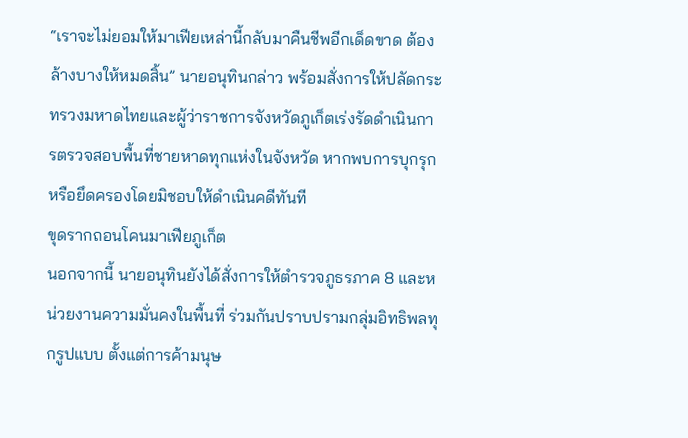“เราจะไม่ยอมให้มาเฟียเหล่านี้กลับมาคืนชีพอีกเด็ดขาด ต้องล้างบางให้หมดสิ้น” นายอนุทินกล่าว พร้อมสั่งการให้ปลัดกระทรวงมหาดไทยและผู้ว่าราชการจังหวัดภูเก็ตเร่งรัดดำเนินการตรวจสอบพื้นที่ชายหาดทุกแห่งในจังหวัด หากพบการบุกรุกหรือยึดครองโดยมิชอบให้ดำเนินคดีทันที
ขุดรากถอนโคนมาเฟียภูเก็ต
นอกจากนี้ นายอนุทินยังได้สั่งการให้ตำรวจภูธรภาค 8 และหน่วยงานความมั่นคงในพื้นที่ ร่วมกันปราบปรามกลุ่มอิทธิพลทุกรูปแบบ ตั้งแต่การค้ามนุษ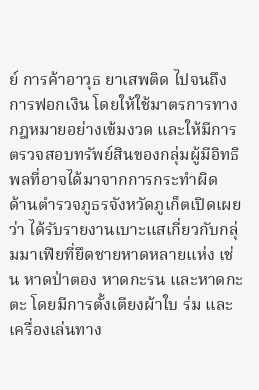ย์ การค้าอาวุธ ยาเสพติด ไปจนถึงการฟอกเงิน โดยให้ใช้มาตรการทางกฎหมายอย่างเข้มงวด และให้มีการตรวจสอบทรัพย์สินของกลุ่มผู้มีอิทธิพลที่อาจได้มาจากการกระทำผิด
ด้านตำรวจภูธรจังหวัดภูเก็ตเปิดเผยว่า ได้รับรายงานเบาะแสเกี่ยวกับกลุ่มมาเฟียที่ยึดชายหาดหลายแห่ง เช่น หาดป่าตอง หาดกะรน และหาดกะตะ โดยมีการตั้งเตียงผ้าใบ ร่ม และเครื่องเล่นทาง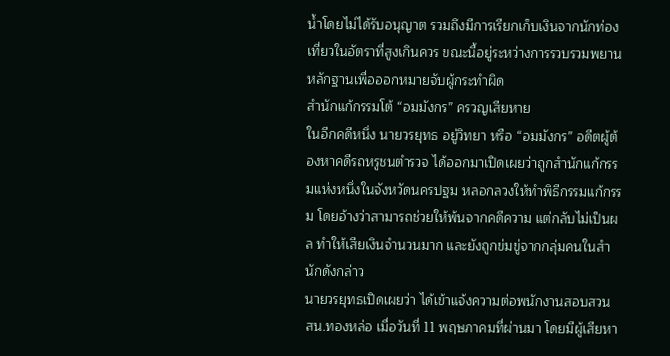น้ำโดยไม่ได้รับอนุญาต รวมถึงมีการเรียกเก็บเงินจากนักท่องเที่ยวในอัตราที่สูงเกินควร ขณะนี้อยู่ระหว่างการรวบรวมพยานหลักฐานเพื่อออกหมายจับผู้กระทำผิด
สํานักแก้กรรมโต้ “อมมังกร” ครวญเสียหาย
ในอีกคดีหนึ่ง นายวรยุทธ อยู่วิทยา หรือ “อมมังกร” อดีตผู้ต้องหาคดีรถหรูชนตำรวจ ได้ออกมาเปิดเผยว่าถูกสำนักแก้กรรมแห่งหนึ่งในจังหวัดนครปฐม หลอกลวงให้ทำพิธีกรรมแก้กรรม โดยอ้างว่าสามารถช่วยให้พ้นจากคดีความ แต่กลับไม่เป็นผล ทำให้เสียเงินจำนวนมาก และยังถูกข่มขู่จากกลุ่มคนในสำนักดังกล่าว
นายวรยุทธเปิดเผยว่า ได้เข้าแจ้งความต่อพนักงานสอบสวน สน.ทองหล่อ เมื่อวันที่ 11 พฤษภาคมที่ผ่านมา โดยมีผู้เสียหา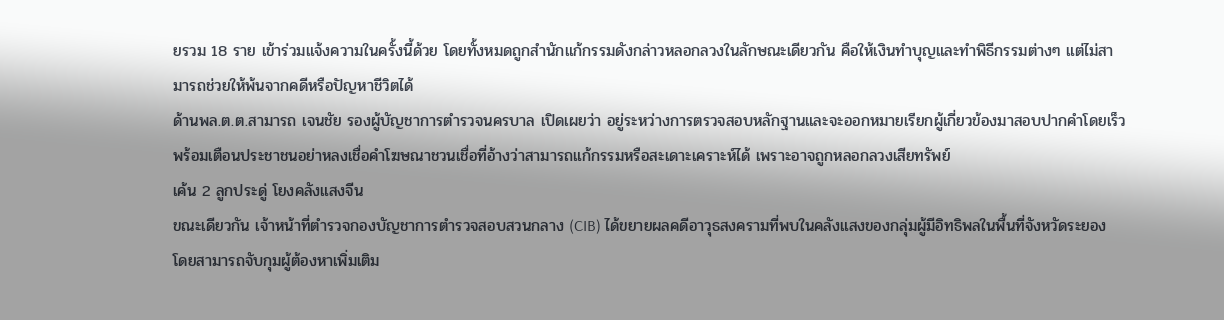ยรวม 18 ราย เข้าร่วมแจ้งความในครั้งนี้ด้วย โดยทั้งหมดถูกสำนักแก้กรรมดังกล่าวหลอกลวงในลักษณะเดียวกัน คือให้เงินทำบุญและทำพิธีกรรมต่างๆ แต่ไม่สามารถช่วยให้พ้นจากคดีหรือปัญหาชีวิตได้
ด้านพล.ต.ต.สามารถ เจนชัย รองผู้บัญชาการตำรวจนครบาล เปิดเผยว่า อยู่ระหว่างการตรวจสอบหลักฐานและจะออกหมายเรียกผู้เกี่ยวข้องมาสอบปากคำโดยเร็ว พร้อมเตือนประชาชนอย่าหลงเชื่อคำโฆษณาชวนเชื่อที่อ้างว่าสามารถแก้กรรมหรือสะเดาะเคราะห์ได้ เพราะอาจถูกหลอกลวงเสียทรัพย์
เค้น 2 ลูกประดู่ โยงคลังแสงจีน
ขณะเดียวกัน เจ้าหน้าที่ตำรวจกองบัญชาการตำรวจสอบสวนกลาง (CIB) ได้ขยายผลคดีอาวุธสงครามที่พบในคลังแสงของกลุ่มผู้มีอิทธิพลในพื้นที่จังหวัดระยอง โดยสามารถจับกุมผู้ต้องหาเพิ่มเติม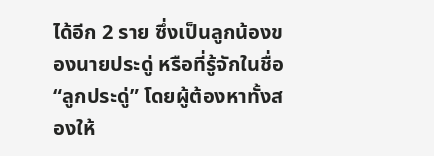ได้อีก 2 ราย ซึ่งเป็นลูกน้องของนายประดู่ หรือที่รู้จักในชื่อ “ลูกประดู่” โดยผู้ต้องหาทั้งสองให้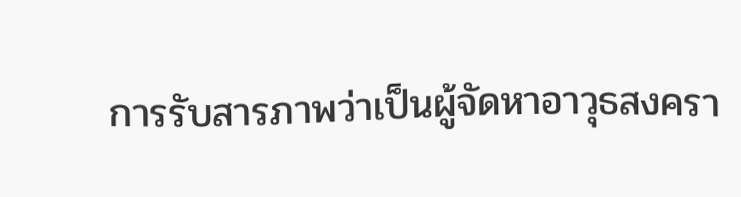การรับสารภาพว่าเป็นผู้จัดหาอาวุธสงครา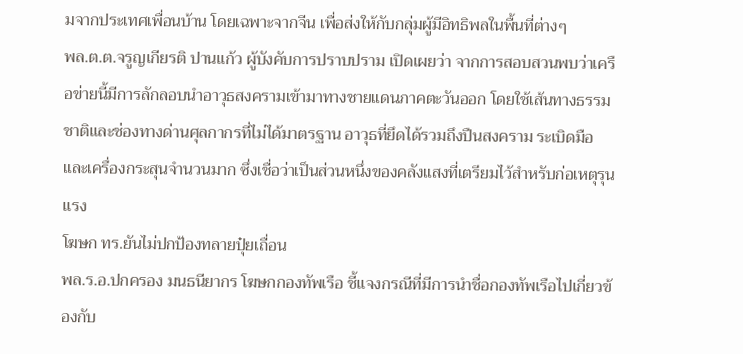มจากประเทศเพื่อนบ้าน โดยเฉพาะจากจีน เพื่อส่งให้กับกลุ่มผู้มีอิทธิพลในพื้นที่ต่างๆ
พล.ต.ต.จรูญเกียรติ ปานแก้ว ผู้บังคับการปราบปราม เปิดเผยว่า จากการสอบสวนพบว่าเครือข่ายนี้มีการลักลอบนำอาวุธสงครามเข้ามาทางชายแดนภาคตะวันออก โดยใช้เส้นทางธรรมชาติและช่องทางด่านศุลกากรที่ไม่ได้มาตรฐาน อาวุธที่ยึดได้รวมถึงปืนสงคราม ระเบิดมือ และเครื่องกระสุนจำนวนมาก ซึ่งเชื่อว่าเป็นส่วนหนึ่งของคลังแสงที่เตรียมไว้สำหรับก่อเหตุรุนแรง
โฆษก ทร.ยันไม่ปกป้องทลายปุ๋ยเถื่อน
พล.ร.อ.ปกครอง มนธนียากร โฆษกกองทัพเรือ ชี้แจงกรณีที่มีการนำชื่อกองทัพเรือไปเกี่ยวข้องกับ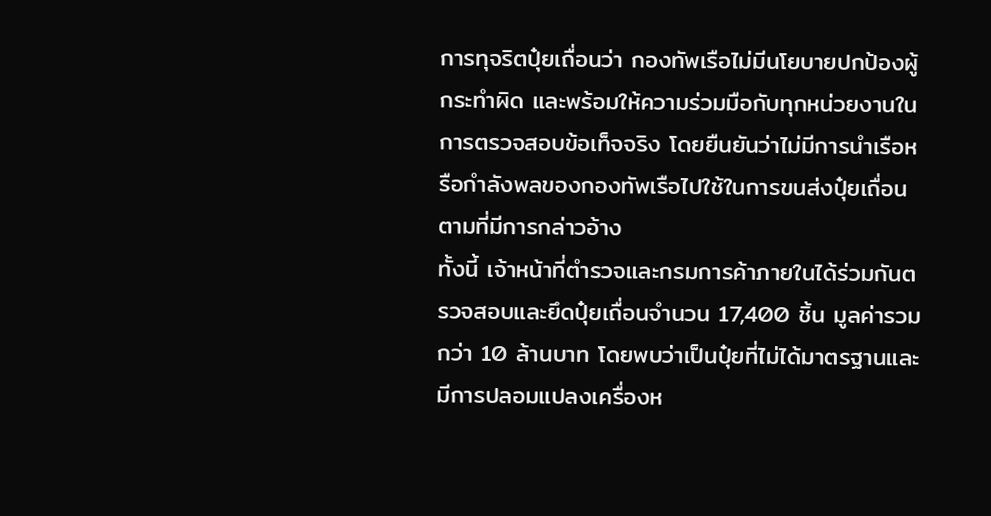การทุจริตปุ๋ยเถื่อนว่า กองทัพเรือไม่มีนโยบายปกป้องผู้กระทำผิด และพร้อมให้ความร่วมมือกับทุกหน่วยงานในการตรวจสอบข้อเท็จจริง โดยยืนยันว่าไม่มีการนำเรือหรือกำลังพลของกองทัพเรือไปใช้ในการขนส่งปุ๋ยเถื่อนตามที่มีการกล่าวอ้าง
ทั้งนี้ เจ้าหน้าที่ตำรวจและกรมการค้าภายในได้ร่วมกันตรวจสอบและยึดปุ๋ยเถื่อนจำนวน 17,400 ชิ้น มูลค่ารวมกว่า 10 ล้านบาท โดยพบว่าเป็นปุ๋ยที่ไม่ได้มาตรฐานและมีการปลอมแปลงเครื่องห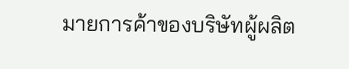มายการค้าของบริษัทผู้ผลิต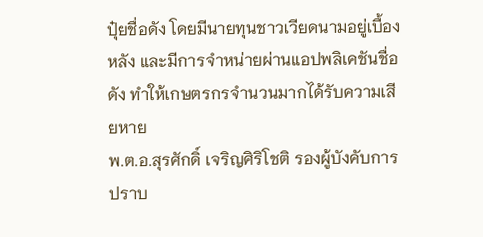ปุ๋ยชื่อดัง โดยมีนายทุนชาวเวียดนามอยู่เบื้องหลัง และมีการจำหน่ายผ่านแอปพลิเคชันชื่อดัง ทำให้เกษตรกรจำนวนมากได้รับความเสียหาย
พ.ต.อ.สุรศักดิ์ เจริญศิริโชติ รองผู้บังคับการปราบ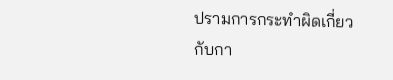ปรามการกระทำผิดเกี่ยวกับกา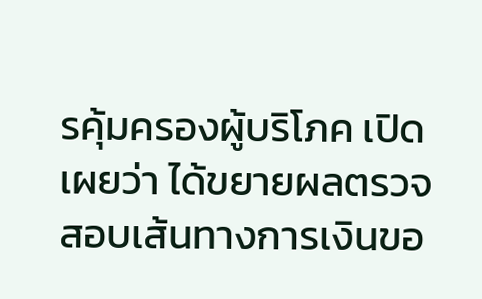รคุ้มครองผู้บริโภค เปิดเผยว่า ได้ขยายผลตรวจสอบเส้นทางการเงินขอ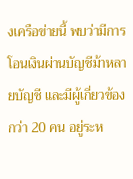งเครือข่ายนี้ พบว่ามีการโอนเงินผ่านบัญชีม้าหลายบัญชี และมีผู้เกี่ยวข้องกว่า 20 คน อยู่ระห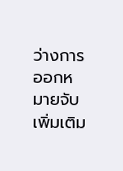ว่างการออกหมายจับเพิ่มเติม